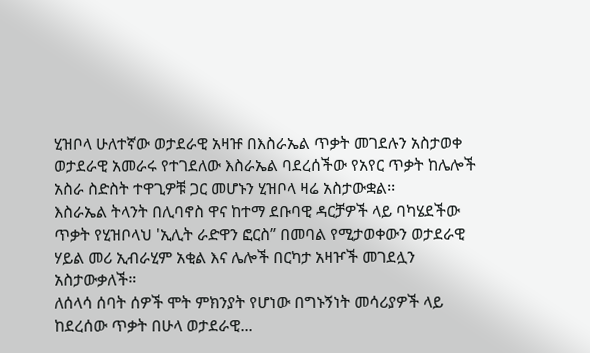ሂዝቦላ ሁለተኛው ወታደራዊ አዛዡ በእስራኤል ጥቃት መገደሉን አስታወቀ
ወታደራዊ አመራሩ የተገደለው እስራኤል ባደረሰችው የአየር ጥቃት ከሌሎች አስራ ስድስት ተዋጊዎቹ ጋር መሆኑን ሂዝቦላ ዛሬ አስታውቋል፡፡
እስራኤል ትላንት በሊባኖስ ዋና ከተማ ደቡባዊ ዳርቻዎች ላይ ባካሄደችው ጥቃት የሂዝቦላህ 'ኢሊት ራድዋን ፎርስ” በመባል የሚታወቀውን ወታደራዊ ሃይል መሪ ኢብራሂም አቂል እና ሌሎች በርካታ አዛዦች መገደሏን አስታውቃለች።
ለሰላሳ ሰባት ሰዎች ሞት ምክንያት የሆነው በግኑኝነት መሳሪያዎች ላይ ከደረሰው ጥቃት በሁላ ወታደራዊ...